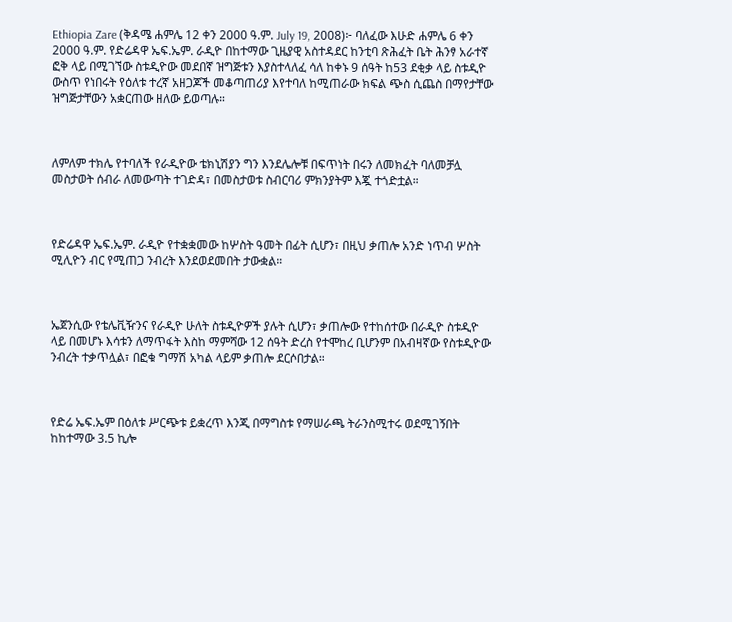Ethiopia Zare (ቅዳሜ ሐምሌ 12 ቀን 2000 ዓ.ም. July 19, 2008)፦ ባለፈው እሁድ ሐምሌ 6 ቀን 2000 ዓ.ም. የድሬዳዋ ኤፍ.ኤም. ራዲዮ በከተማው ጊዜያዊ አስተዳደር ከንቲባ ጽሕፈት ቤት ሕንፃ አራተኛ ፎቅ ላይ በሚገኘው ስቱዲዮው መደበኛ ዝግጅቱን እያስተላለፈ ሳለ ከቀኑ 9 ሰዓት ከ53 ደቂቃ ላይ ስቱዲዮ ውስጥ የነበሩት የዕለቱ ተረኛ አዘጋጆች መቆጣጠሪያ እየተባለ ከሚጠራው ክፍል ጭስ ሲጨስ በማየታቸው ዝግጅታቸውን አቋርጠው ዘለው ይወጣሉ።



ለምለም ተክሌ የተባለች የራዲዮው ቴክኒሽያን ግን እንደሌሎቹ በፍጥነት በሩን ለመክፈት ባለመቻሏ መስታወት ሰብራ ለመውጣት ተገድዳ፣ በመስታወቱ ስብርባሪ ምክንያትም እጇ ተጎድቷል።



የድሬዳዋ ኤፍ.ኤም. ራዲዮ የተቋቋመው ከሦስት ዓመት በፊት ሲሆን፣ በዚህ ቃጠሎ አንድ ነጥብ ሦስት ሚሊዮን ብር የሚጠጋ ንብረት እንደወደመበት ታውቋል።



ኤጀንሲው የቴሌቪዥንና የራዲዮ ሁለት ስቱዲዮዎች ያሉት ሲሆን፣ ቃጠሎው የተከሰተው በራዲዮ ስቱዲዮ ላይ በመሆኑ እሳቱን ለማጥፋት እስከ ማምሻው 12 ሰዓት ድረስ የተሞከረ ቢሆንም በአብዛኛው የስቱዲዮው ንብረት ተቃጥሏል፣ በፎቁ ግማሽ አካል ላይም ቃጠሎ ደርሶበታል።



የድሬ ኤፍ.ኤም በዕለቱ ሥርጭቱ ይቋረጥ እንጂ በማግስቱ የማሠራጫ ትራንስሚተሩ ወደሚገኝበት ከከተማው 3.5 ኪሎ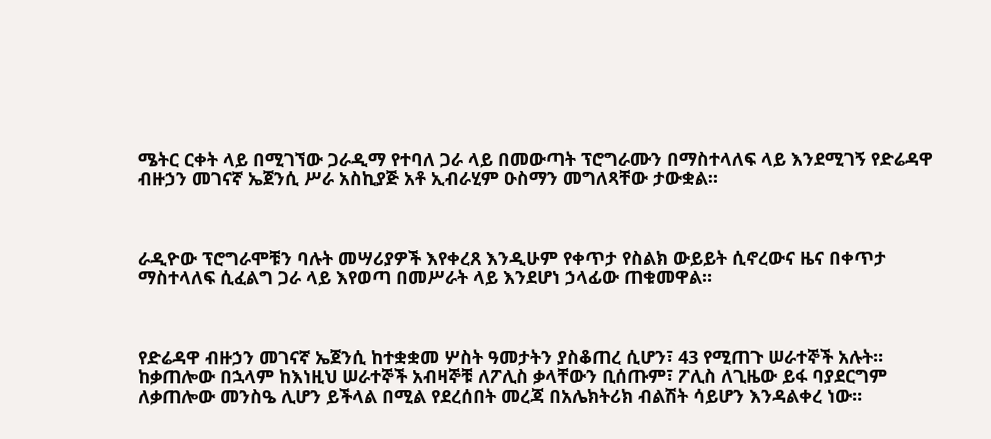ሜትር ርቀት ላይ በሚገኘው ጋራዲማ የተባለ ጋራ ላይ በመውጣት ፕሮግራሙን በማስተላለፍ ላይ እንደሚገኝ የድሬዳዋ ብዙኃን መገናኛ ኤጀንሲ ሥራ አስኪያጅ አቶ ኢብራሂም ዑስማን መግለጻቸው ታውቋል።



ራዲዮው ፕሮግራሞቹን ባሉት መሣሪያዎች እየቀረጸ እንዲሁም የቀጥታ የስልክ ውይይት ሲኖረውና ዜና በቀጥታ ማስተላለፍ ሲፈልግ ጋራ ላይ እየወጣ በመሥራት ላይ እንደሆነ ኃላፊው ጠቁመዋል።



የድሬዳዋ ብዙኃን መገናኛ ኤጀንሲ ከተቋቋመ ሦስት ዓመታትን ያስቆጠረ ሲሆን፣ 43 የሚጠጉ ሠራተኞች አሉት። ከቃጠሎው በኋላም ከእነዚህ ሠራተኞች አብዛኞቹ ለፖሊስ ቃላቸውን ቢሰጡም፣ ፖሊስ ለጊዜው ይፋ ባያደርግም ለቃጠሎው መንስዔ ሊሆን ይችላል በሚል የደረሰበት መረጃ በአሌክትሪክ ብልሽት ሳይሆን እንዳልቀረ ነው።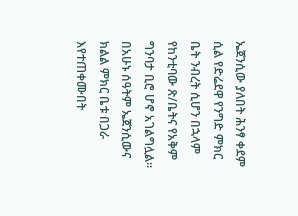ኤጀንሲው ያለበት ሕንፃ ቀደም ሲል የድሬደዋ የንግድ ምክር ቤት ንብረት ሲሆን በኋላም የከንቲባው ጽ/ቤትና የአቅም ግንባታ ቢሮ ሆኖ አገልግሏል። በአሁኑ ሰዓትም ኤጀንሲውና ክልል ምክር ቤቱ በጋራ እየተጠቀሙበት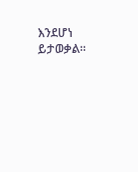እንደሆነ ይታወቃል።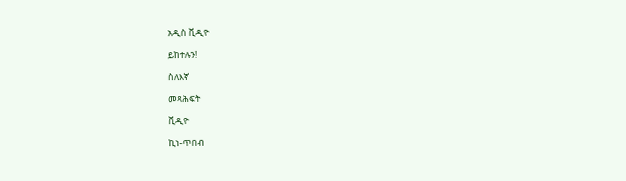አዲስ ቪዲዮ

ይከተሉን!

ስለእኛ

መጻሕፍት

ቪዲዮ

ኪነ-ጥበብ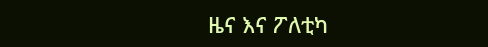ዜና እና ፖለቲካ